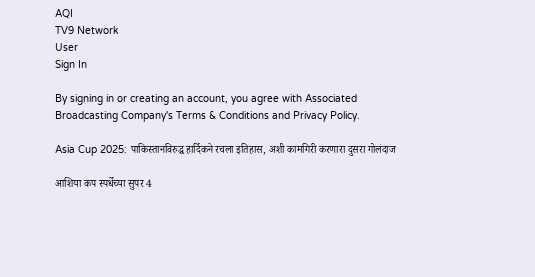AQI
TV9 Network
User
Sign In

By signing in or creating an account, you agree with Associated Broadcasting Company's Terms & Conditions and Privacy Policy.

Asia Cup 2025: पाकिस्तानविरुद्ध हार्दिकने रचला इतिहास, अशी कामगिरी करणारा दुसरा गोलंदाज

आशिया कप स्पर्धेच्या सुपर 4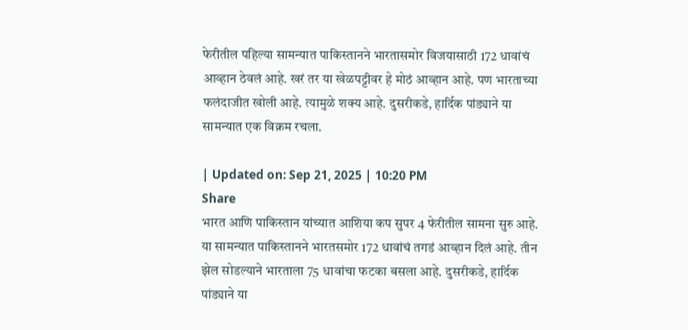फेरीतील पहिल्या सामन्यात पाकिस्तानने भारतासमोर विजयासाठी 172 धावांचं आव्हान ठेवलं आहे. खरं तर या खेळपट्टीवर हे मोठं आव्हान आहे. पण भारताच्या फलंदाजीत खोली आहे. त्यामुळे शक्य आहे. दुसरीकडे, हार्दिक पांड्याने या सामन्यात एक विक्रम रचला.

| Updated on: Sep 21, 2025 | 10:20 PM
Share
भारत आणि पाकिस्तान यांच्यात आशिया कप सुपर 4 फेरीतील सामना सुरु आहे. या सामन्यात पाकिस्तानने भारतसमोर 172 धावांचं तगडं आव्हान दिलं आहे. तीन झेल सोडल्याने भारताला 75 धावांचा फटका बसला आहे. दुसरीकडे, हार्दिक पांड्याने या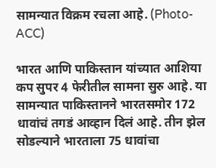सामन्यात विक्रम रचला आहे. (Photo- ACC)

भारत आणि पाकिस्तान यांच्यात आशिया कप सुपर 4 फेरीतील सामना सुरु आहे. या सामन्यात पाकिस्तानने भारतसमोर 172 धावांचं तगडं आव्हान दिलं आहे. तीन झेल सोडल्याने भारताला 75 धावांचा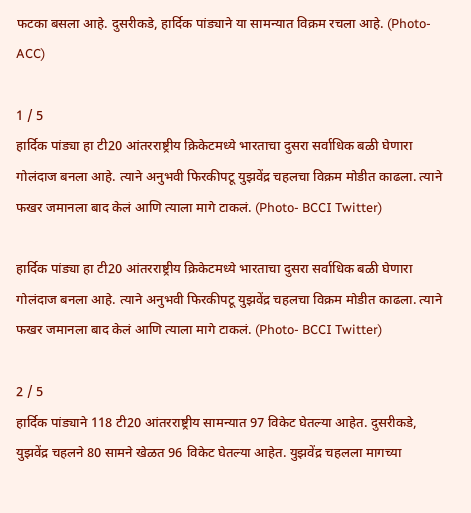फटका बसला आहे. दुसरीकडे, हार्दिक पांड्याने या सामन्यात विक्रम रचला आहे. (Photo- ACC)

1 / 5
हार्दिक पांड्या हा टी20 आंतरराष्ट्रीय क्रिकेटमध्ये भारताचा दुसरा सर्वाधिक बळी घेणारा गोलंदाज बनला आहे. त्याने अनुभवी फिरकीपटू युझवेंद्र चहलचा विक्रम मोडीत काढला. त्याने फखर जमानला बाद केलं आणि त्याला मागे टाकलं. (Photo- BCCI Twitter)

हार्दिक पांड्या हा टी20 आंतरराष्ट्रीय क्रिकेटमध्ये भारताचा दुसरा सर्वाधिक बळी घेणारा गोलंदाज बनला आहे. त्याने अनुभवी फिरकीपटू युझवेंद्र चहलचा विक्रम मोडीत काढला. त्याने फखर जमानला बाद केलं आणि त्याला मागे टाकलं. (Photo- BCCI Twitter)

2 / 5
हार्दिक पांड्याने 118 टी20 आंतरराष्ट्रीय सामन्यात 97 विकेट घेतल्या आहेत. दुसरीकडे, युझवेंद्र चहलने 80 सामने खेळत 96 विकेट घेतल्या आहेत. युझवेंद्र चहलला मागच्या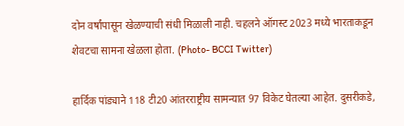दोन वर्षांपासून खेळण्याची संधी मिळाली नाही. चहलने ऑगस्ट 2023 मध्ये भारताकडून शेवटचा सामना खेळला होता. (Photo- BCCI Twitter)

हार्दिक पांड्याने 118 टी20 आंतरराष्ट्रीय सामन्यात 97 विकेट घेतल्या आहेत. दुसरीकडे,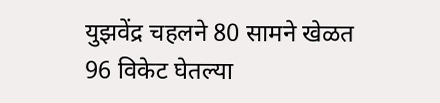युझवेंद्र चहलने 80 सामने खेळत 96 विकेट घेतल्या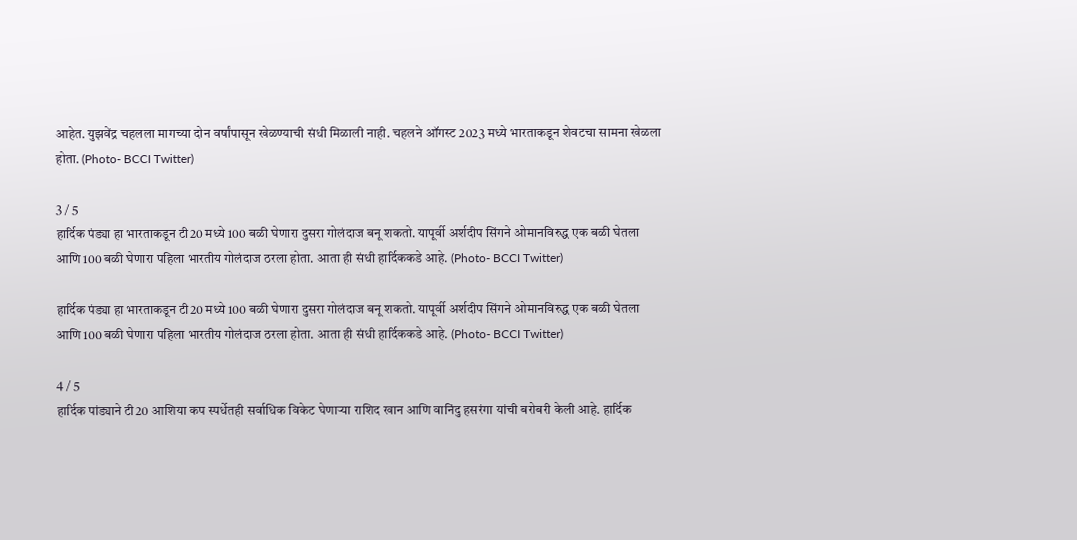आहेत. युझवेंद्र चहलला मागच्या दोन वर्षांपासून खेळण्याची संधी मिळाली नाही. चहलने ऑगस्ट 2023 मध्ये भारताकडून शेवटचा सामना खेळला होता. (Photo- BCCI Twitter)

3 / 5
हार्दिक पंड्या हा भारताकडून टी20 मध्ये 100 बळी घेणारा दुसरा गोलंदाज बनू शकतो. यापूर्वी अर्शदीप सिंगने ओमानविरुद्ध एक बळी घेतला आणि 100 बळी घेणारा पहिला भारतीय गोलंदाज ठरला होता. आता ही संधी हार्दिककडे आहे. (Photo- BCCI Twitter)

हार्दिक पंड्या हा भारताकडून टी20 मध्ये 100 बळी घेणारा दुसरा गोलंदाज बनू शकतो. यापूर्वी अर्शदीप सिंगने ओमानविरुद्ध एक बळी घेतला आणि 100 बळी घेणारा पहिला भारतीय गोलंदाज ठरला होता. आता ही संधी हार्दिककडे आहे. (Photo- BCCI Twitter)

4 / 5
हार्दिक पांड्याने टी20 आशिया कप स्पर्धेतही सर्वाधिक विकेट घेणाऱ्या राशिद खान आणि वानिंदु हसरंगा यांची बरोबरी केली आहे. हार्दिक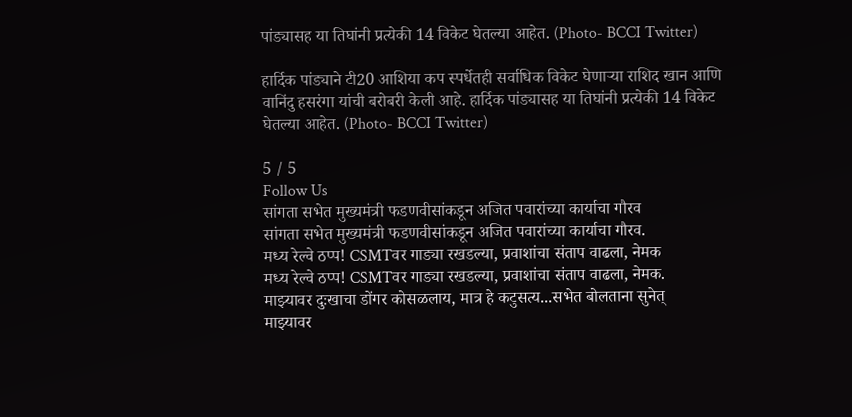पांड्यासह या तिघांनी प्रत्येकी 14 विकेट घेतल्या आहेत. (Photo- BCCI Twitter)

हार्दिक पांड्याने टी20 आशिया कप स्पर्धेतही सर्वाधिक विकेट घेणाऱ्या राशिद खान आणि वानिंदु हसरंगा यांची बरोबरी केली आहे. हार्दिक पांड्यासह या तिघांनी प्रत्येकी 14 विकेट घेतल्या आहेत. (Photo- BCCI Twitter)

5 / 5
Follow Us
सांगता सभेत मुख्यमंत्री फडणवीसांकडून अजित पवारांच्या कार्याचा गौरव
सांगता सभेत मुख्यमंत्री फडणवीसांकडून अजित पवारांच्या कार्याचा गौरव.
मध्य रेल्वे ठप्प! CSMTवर गाड्या रखडल्या, प्रवाशांचा संताप वाढला, नेमक
मध्य रेल्वे ठप्प! CSMTवर गाड्या रखडल्या, प्रवाशांचा संताप वाढला, नेमक.
माझ्यावर दुःखाचा डोंगर कोसळलाय, मात्र हे कटुसत्य...सभेत बोलताना सुनेत्
माझ्यावर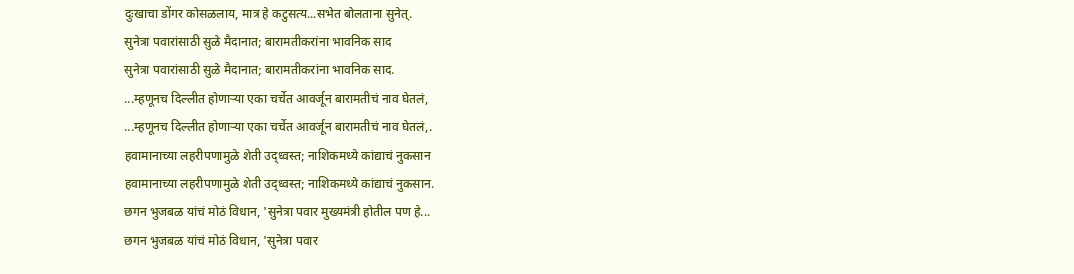दुःखाचा डोंगर कोसळलाय, मात्र हे कटुसत्य...सभेत बोलताना सुनेत्.
सुनेत्रा पवारांसाठी सुळे मैदानात; बारामतीकरांना भावनिक साद
सुनेत्रा पवारांसाठी सुळे मैदानात; बारामतीकरांना भावनिक साद.
...म्हणूनच दिल्लीत होणाऱ्या एका चर्चेत आवर्जून बारामतीचं नाव घेतलं,
...म्हणूनच दिल्लीत होणाऱ्या एका चर्चेत आवर्जून बारामतीचं नाव घेतलं,.
हवामानाच्या लहरीपणामुळे शेती उद्ध्वस्त; नाशिकमध्ये कांद्याचं नुकसान
हवामानाच्या लहरीपणामुळे शेती उद्ध्वस्त; नाशिकमध्ये कांद्याचं नुकसान.
छगन भुजबळ यांचं मोठं विधान, 'सुनेत्रा पवार मुख्यमंत्री होतील पण हे...
छगन भुजबळ यांचं मोठं विधान, 'सुनेत्रा पवार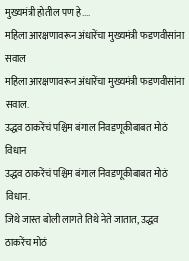मुख्यमंत्री होतील पण हे....
महिला आरक्षणावरून अंधारेंचा मुख्यमंत्री फडणवीसांना सवाल
महिला आरक्षणावरून अंधारेंचा मुख्यमंत्री फडणवीसांना सवाल.
उद्धव ठाकरेंचं पश्चिम बंगाल निवडणूकीबाबत मोठं विधान
उद्धव ठाकरेंचं पश्चिम बंगाल निवडणूकीबाबत मोठं विधान.
जिथे जास्त बोली लागते तिथे नेते जातात, उद्धव ठाकरेंच मोठं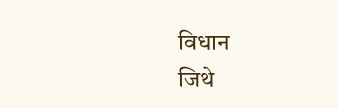विधान
जिथे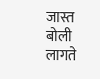जास्त बोली लागते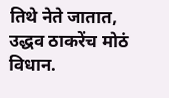तिथे नेते जातात, उद्धव ठाकरेंच मोठं विधान.